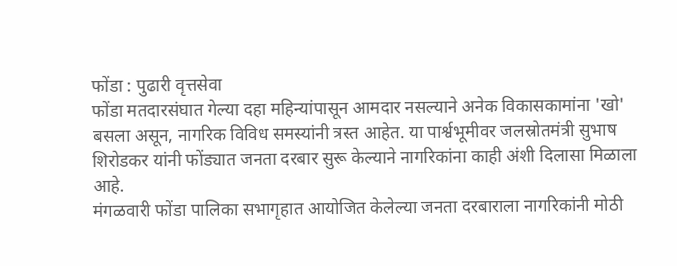फोंडा : पुढारी वृत्तसेवा
फोंडा मतदारसंघात गेल्या दहा महिन्यांपासून आमदार नसल्याने अनेक विकासकामांना 'खो' बसला असून, नागरिक विविध समस्यांनी त्रस्त आहेत. या पार्श्वभूमीवर जलस्रोतमंत्री सुभाष शिरोडकर यांनी फोंड्यात जनता दरबार सुरू केल्याने नागरिकांना काही अंशी दिलासा मिळाला आहे.
मंगळवारी फोंडा पालिका सभागृहात आयोजित केलेल्या जनता दरबाराला नागरिकांनी मोठी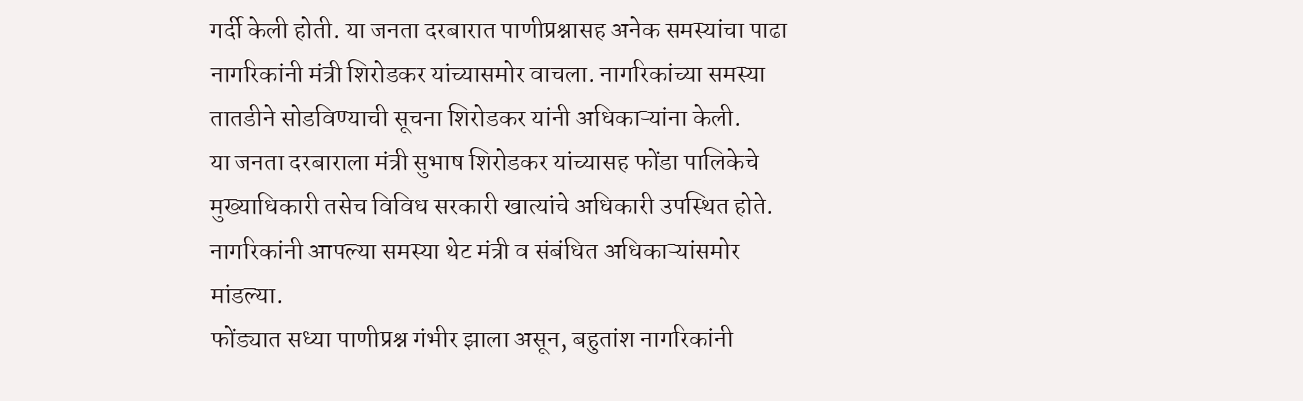गर्दी केली होती. या जनता दरबारात पाणीप्रश्नासह अनेक समस्यांचा पाढा नागरिकांनी मंत्री शिरोडकर यांच्यासमोर वाचला. नागरिकांच्या समस्या तातडीने सोडविण्याची सूचना शिरोडकर यांनी अधिकाऱ्यांना केली.
या जनता दरबाराला मंत्री सुभाष शिरोडकर यांच्यासह फोंडा पालिकेचे मुख्याधिकारी तसेच विविध सरकारी खात्यांचे अधिकारी उपस्थित होते. नागरिकांनी आपल्या समस्या थेट मंत्री व संबंधित अधिकाऱ्यांसमोर मांडल्या.
फोंड्यात सध्या पाणीप्रश्न गंभीर झाला असून, बहुतांश नागरिकांनी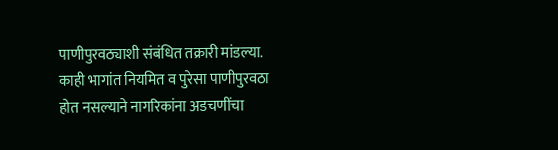पाणीपुरवठ्याशी संबंधित तक्रारी मांडल्या. काही भागांत नियमित व पुरेसा पाणीपुरवठा होत नसल्याने नागरिकांना अडचणींचा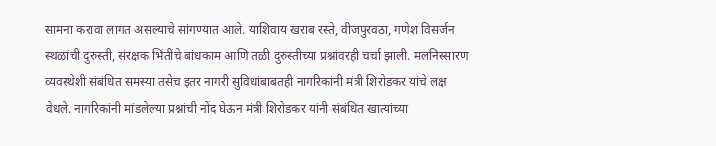सामना करावा लागत असल्याचे सांगण्यात आले. याशिवाय खराब रस्ते, वीजपुरवठा, गणेश विसर्जन स्थळांची दुरुस्ती, संरक्षक भिंतींचे बांधकाम आणि तळी दुरुस्तीच्या प्रश्नांवरही चर्चा झाली. मलनिस्सारण व्यवस्थेशी संबंधित समस्या तसेच इतर नागरी सुविधांबाबतही नागरिकांनी मंत्री शिरोडकर यांचे लक्ष वेधले. नागरिकांनी मांडलेल्या प्रश्नांची नोंद घेऊन मंत्री शिरोडकर यांनी संबंधित खात्यांच्या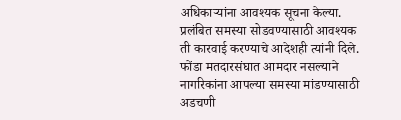अधिकाऱ्यांना आवश्यक सूचना केल्या. प्रलंबित समस्या सोडवण्यासाठी आवश्यक ती कारवाई करण्याचे आदेशही त्यांनी दिले.
फोंडा मतदारसंघात आमदार नसल्याने नागरिकांना आपल्या समस्या मांडण्यासाठी अडचणी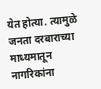येत होत्या. त्यामुळे जनता दरबाराच्या माध्यमातून नागरिकांना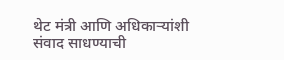थेट मंत्री आणि अधिकाऱ्यांशी संवाद साधण्याची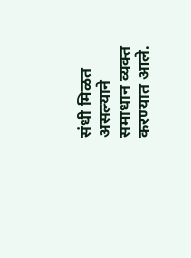संधी मिळत असल्याने समाधान व्यक्त करण्यात आले.